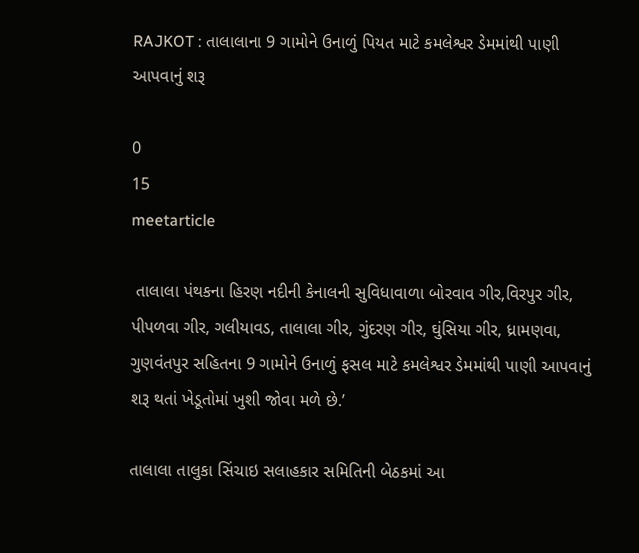RAJKOT : તાલાલાના 9 ગામોને ઉનાળું પિયત માટે કમલેશ્વર ડેમમાંથી પાણી આપવાનું શરૂ

0
15
meetarticle

 તાલાલા પંથકના હિરણ નદીની કેનાલની સુવિધાવાળા બોરવાવ ગીર,વિરપુર ગીર, પીપળવા ગીર, ગલીયાવડ, તાલાલા ગીર, ગુંદરણ ગીર, ઘુંસિયા ગીર, ધ્રામણવા, ગુણવંતપુર સહિતના 9 ગામોને ઉનાળું ફસલ માટે કમલેશ્વર ડેમમાંથી પાણી આપવાનું શરૂ થતાં ખેડૂતોમાં ખુશી જોવા મળે છે.’

તાલાલા તાલુકા સિંચાઇ સલાહકાર સમિતિની બેઠકમાં આ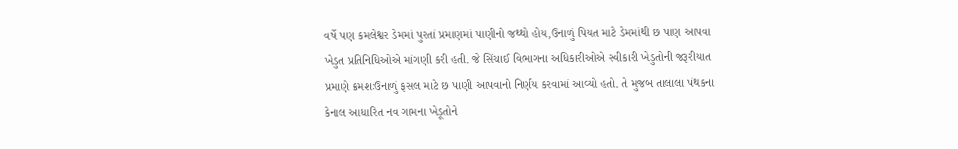વર્ષે પણ કમલેશ્વર ડેમમાં પુરતાં પ્રમાણમાં પાણીનો જથ્થો હોય,ઉનાળું પિયત માટે ડેમમાંથી છ પાણ આપવા ખેડુત પ્રતિનિધિઓએ માંગણી કરી હતી. જે સિંચાઈ વિભાગના અધિકારીઓએ સ્વીકારી ખેડુતોની જરૂરીયાત પ્રમાણે ક્રમશઃઉનાળું ફસલ માટે છ પાણી આપવાનો નિર્ણય કરવામાં આવ્યો હતો. તે મુજબ તાલાલા પંથકના કેનાલ આધારિત નવ ગામના ખેડૂતોને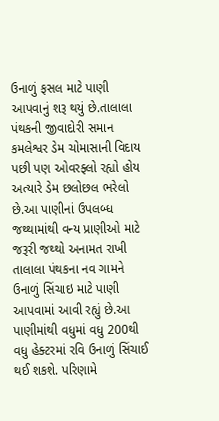ઉનાળું ફસલ માટે પાણી આપવાનું શરૂ થયું છે.તાલાલા પંથકની જીવાદોરી સમાન કમલેશ્વર ડેમ ચોમાસાની વિદાય પછી પણ ઓવરફ્લો રહ્યો હોય અત્યારે ડેમ છલોછલ ભરેલો છે.આ પાણીનાં ઉપલબ્ધ જથ્થામાંથી વન્ય પ્રાણીઓ માટે જરૂરી જથ્થો અનામત રાખી તાલાલા પંથકના નવ ગામને ઉનાળું સિંચાઇ માટે પાણી આપવામાં આવી રહ્યું છે.આ પાણીમાંથી વધુમાં વધુ 200થી વધુ હેક્ટરમાં રવિ ઉનાળું સિંચાઈ થઈ શકશે. પરિણામે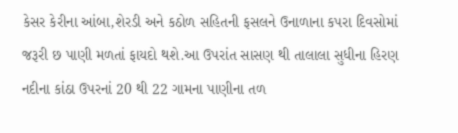કેસર કેરીના આંબા,શેરડી અને કઠોળ સહિતની ફસલને ઉનાળાના કપરા દિવસોમાં જરૂરી છ પાણી મળતાં ફાયદો થશે.આ ઉપરાંત સાસણ થી તાલાલા સુધીના હિરણ નદીના કાંઠા ઉપરનાં 20 થી 22 ગામના પાણીના તળ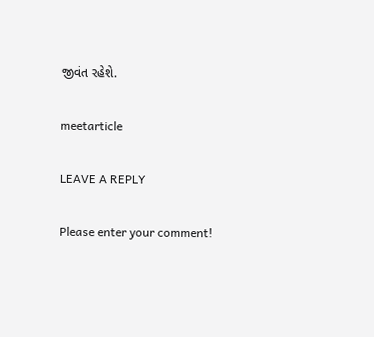જીવંત રહેશે.

meetarticle

LEAVE A REPLY

Please enter your comment!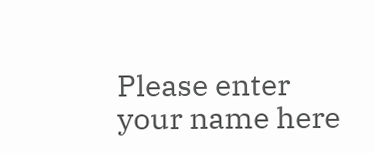Please enter your name here